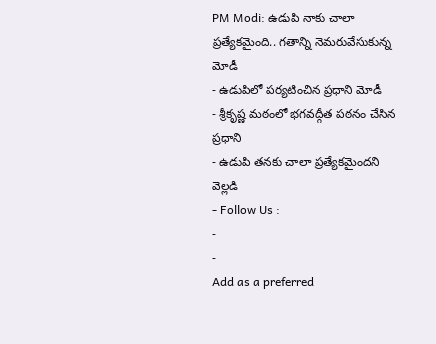PM Modi: ఉడుపి నాకు చాలా ప్రత్యేకమైంది.. గతాన్ని నెమరువేసుకున్న మోడీ
- ఉడుపిలో పర్యటించిన ప్రధాని మోడీ
- శ్రీకృష్ణ మఠంలో భగవద్గీత పఠనం చేసిన ప్రధాని
- ఉడుపి తనకు చాలా ప్రత్యేకమైందని వెల్లడి
- Follow Us :
-
-
Add as a preferred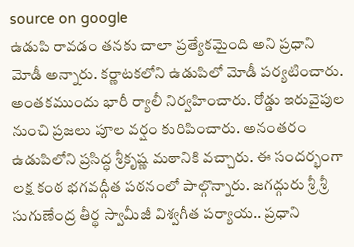source on google
ఉడుపి రావడం తనకు చాలా ప్రత్యేకమైంది అని ప్రధాని మోడీ అన్నారు. కర్ణాటకలోని ఉడుపిలో మోడీ పర్యటించారు. అంతకముందు భారీ ర్యాలీ నిర్వహించారు. రోడ్డు ఇరువైపుల నుంచి ప్రజలు పూల వర్షం కురిపించారు. అనంతరం ఉడుపిలోని ప్రసిద్ధ శ్రీకృష్ణ మఠానికి వచ్చారు. ఈ సందర్భంగా లక్ష కంఠ భగవద్గీత పఠనంలో పాల్గొన్నారు. జగద్గురు శ్రీ శ్రీ సుగుణేంద్ర తీర్థ స్వామీజీ విశ్వగీత పర్యాయ.. ప్రధాని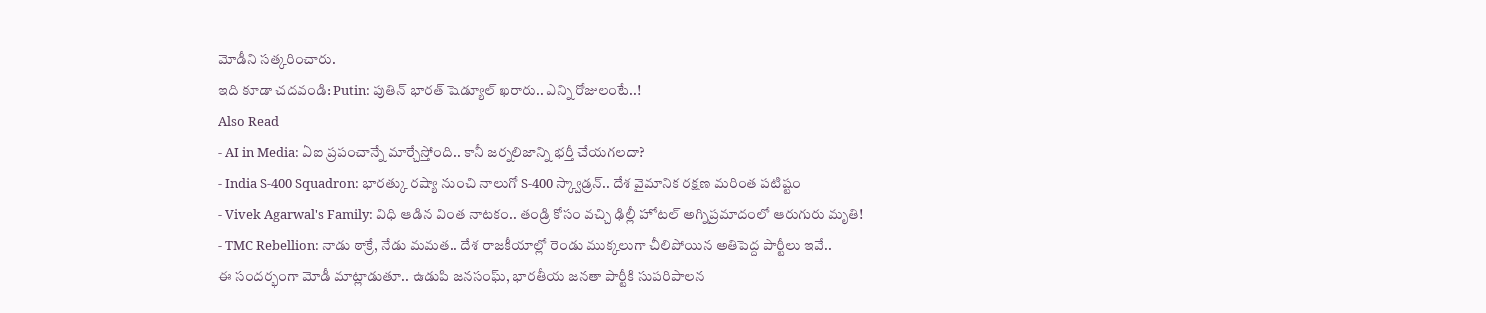మోడీని సత్కరించారు.
ఇది కూడా చదవండి: Putin: పుతిన్ భారత్ షెడ్యూల్ ఖరారు.. ఎన్ని రోజులంటే..!
Also Read
- AI in Media: ఏఐ ప్రపంచాన్నే మార్చేస్తోంది.. కానీ జర్నలిజాన్ని భర్తీ చేయగలదా?
- India S-400 Squadron: భారత్కు రష్యా నుంచి నాలుగో S-400 స్క్వాడ్రన్.. దేశ వైమానిక రక్షణ మరింత పటిష్టం
- Vivek Agarwal's Family: విధి ఆడిన వింత నాటకం.. తండ్రి కోసం వచ్చి ఢిల్లీ హోటల్ అగ్నిప్రమాదంలో ఆరుగురు మృతి!
- TMC Rebellion: నాడు ఠాక్రే, నేడు మమత.. దేశ రాజకీయాల్లో రెండు ముక్కలుగా చీలిపోయిన అతిపెద్ద పార్టీలు ఇవే..
ఈ సందర్భంగా మోడీ మాట్లాడుతూ.. ఉడుపి జనసంఘ్, భారతీయ జనతా పార్టీకి సుపరిపాలన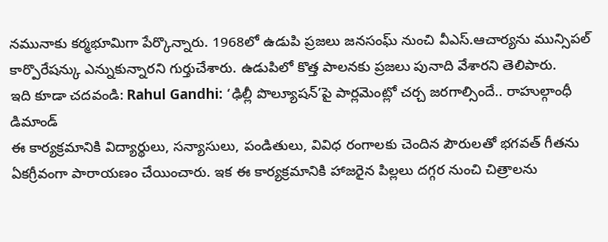నమునాకు కర్మభూమిగా పేర్కొన్నారు. 1968లో ఉడుపి ప్రజలు జనసంఘ్ నుంచి వీఎస్.ఆచార్యను మున్సిపల్ కార్పొరేషన్కు ఎన్నుకున్నారని గుర్తుచేశారు. ఉడుపిలో కొత్త పాలనకు ప్రజలు పునాది వేశారని తెలిపారు.
ఇది కూడా చదవండి: Rahul Gandhi: ‘ఢిల్లీ పొల్యూషన్’పై పార్లమెంట్లో చర్చ జరగాల్సిందే.. రాహుల్గాంధీ డిమాండ్
ఈ కార్యక్రమానికి విద్యార్థులు, సన్యాసులు, పండితులు, వివిధ రంగాలకు చెందిన పౌరులతో భగవత్ గీతను ఏకగ్రీవంగా పారాయణం చేయించారు. ఇక ఈ కార్యక్రమానికి హాజరైన పిల్లలు దగ్గర నుంచి చిత్రాలను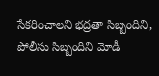సేకరించాలని భద్రతా సిబ్బందిని, పోలీసు సిబ్బందిని మోడీ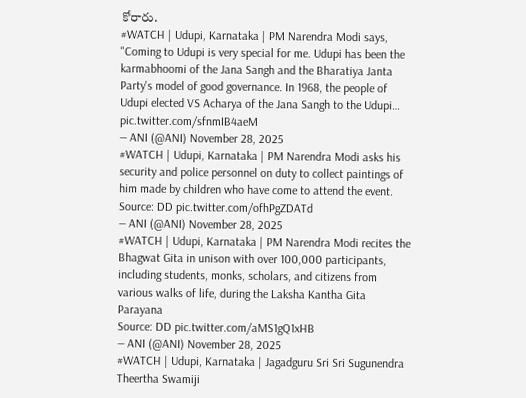కోరారు.
#WATCH | Udupi, Karnataka | PM Narendra Modi says, "Coming to Udupi is very special for me. Udupi has been the karmabhoomi of the Jana Sangh and the Bharatiya Janta Party's model of good governance. In 1968, the people of Udupi elected VS Acharya of the Jana Sangh to the Udupi… pic.twitter.com/sfnmIB4aeM
— ANI (@ANI) November 28, 2025
#WATCH | Udupi, Karnataka | PM Narendra Modi asks his security and police personnel on duty to collect paintings of him made by children who have come to attend the event.
Source: DD pic.twitter.com/ofhPgZDATd
— ANI (@ANI) November 28, 2025
#WATCH | Udupi, Karnataka | PM Narendra Modi recites the Bhagwat Gita in unison with over 100,000 participants, including students, monks, scholars, and citizens from various walks of life, during the Laksha Kantha Gita Parayana
Source: DD pic.twitter.com/aMS1gQ1xHB
— ANI (@ANI) November 28, 2025
#WATCH | Udupi, Karnataka | Jagadguru Sri Sri Sugunendra Theertha Swamiji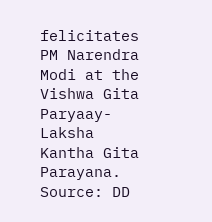felicitates PM Narendra Modi at the Vishwa Gita Paryaay- Laksha Kantha Gita Parayana.
Source: DD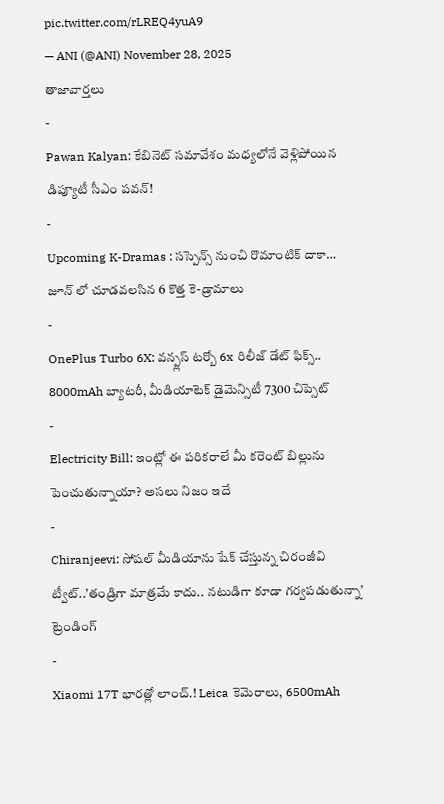pic.twitter.com/rLREQ4yuA9
— ANI (@ANI) November 28, 2025
తాజావార్తలు
-
Pawan Kalyan: కేబినెట్ సమావేశం మధ్యలోనే వెళ్లిపోయిన డిప్యూటీ సీఎం పవన్!
-
Upcoming K-Dramas : సస్పెన్స్ నుంచి రొమాంటిక్ దాకా… జూన్ లో చూడవలసిన 6 కొత్త కె-డ్రామాలు
-
OnePlus Turbo 6X: వన్ప్లస్ టర్బో 6x రిలీజ్ డేట్ ఫిక్స్.. 8000mAh బ్యాటరీ, మీడియాటెక్ డైమెన్సిటీ 7300 చిప్సెట్
-
Electricity Bill: ఇంట్లో ఈ పరికరాలే మీ కరెంట్ బిల్లును పెంచుతున్నాయా? అసలు నిజం ఇదే
-
Chiranjeevi: సోషల్ మీడియాను షేక్ చేస్తున్న చిరంజీవి ట్వీట్..’తండ్రిగా మాత్రమే కాదు.. నటుడిగా కూడా గర్వపడుతున్నా’
ట్రెండింగ్
-
Xiaomi 17T భారత్లో లాంచ్.! Leica కెమెరాలు, 6500mAh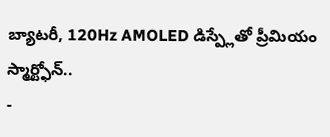బ్యాటరీ, 120Hz AMOLED డిస్ప్లేతో ప్రీమియం స్మార్ట్ఫోన్..
-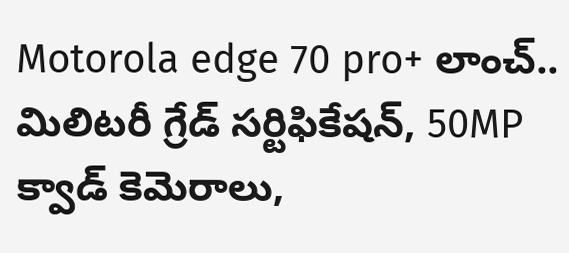Motorola edge 70 pro+ లాంచ్.. మిలిటరీ గ్రేడ్ సర్టిఫికేషన్, 50MP క్వాడ్ కెమెరాలు,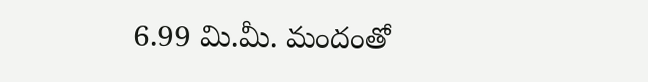6.99 మి.మీ. మందంతో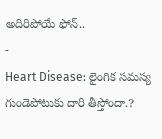అదిరిపోయే ఫోన్..
-
Heart Disease: లైంగిక సమస్య గుండెపోటుకు దారి తీస్తోందా.?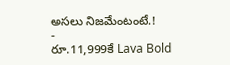అసలు నిజమేంటంటే.!
-
రూ.11,999కే Lava Bold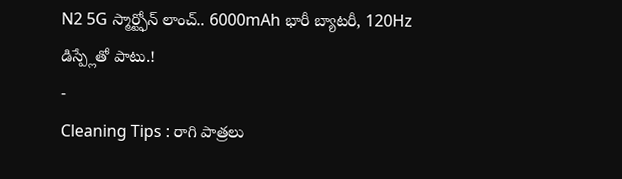N2 5G స్మార్ట్ఫోన్ లాంచ్.. 6000mAh భారీ బ్యాటరీ, 120Hz డిస్ప్లేతో పాటు.!
-
Cleaning Tips : రాగి పాత్రలు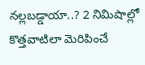నల్లబడ్డాయా..? 2 నిమిషాల్లో కొత్తవాటిలా మెరిపించే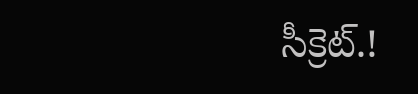సీక్రెట్.!